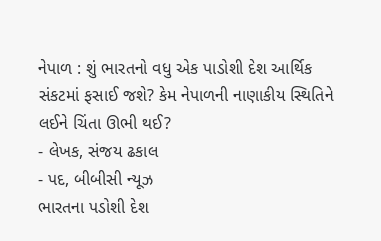નેપાળ : શું ભારતનો વધુ એક પાડોશી દેશ આર્થિક સંકટમાં ફસાઈ જશે? કેમ નેપાળની નાણાકીય સ્થિતિને લઈને ચિંતા ઊભી થઈ?
- લેખક, સંજય ઢકાલ
- પદ, બીબીસી ન્યૂઝ
ભારતના પડોશી દેશ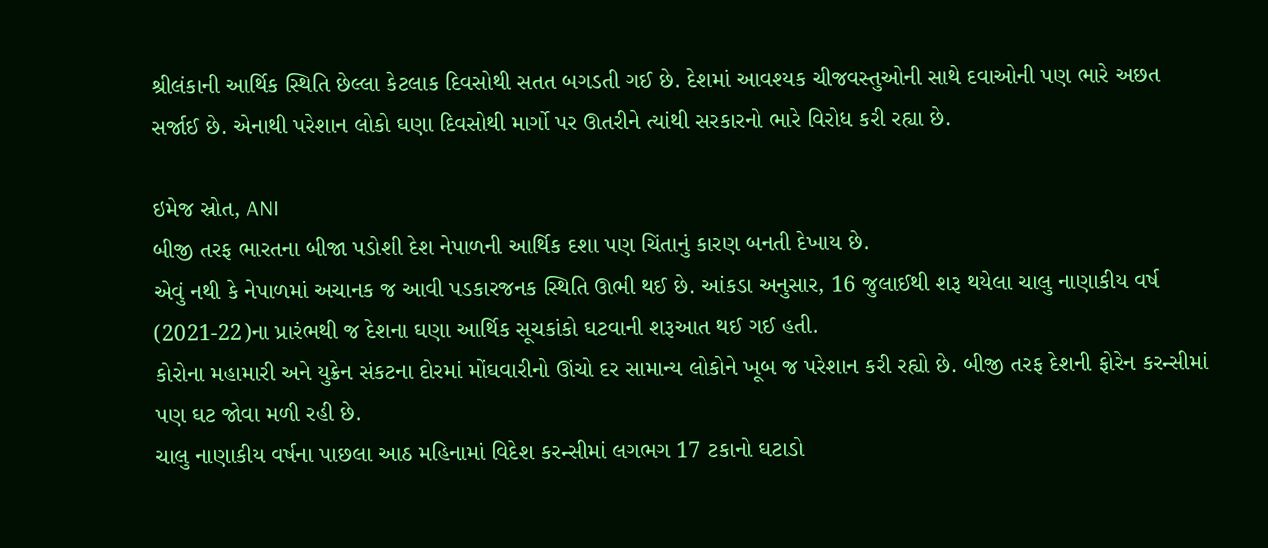શ્રીલંકાની આર્થિક સ્થિતિ છેલ્લા કેટલાક દિવસોથી સતત બગડતી ગઈ છે. દેશમાં આવશ્યક ચીજવસ્તુઓની સાથે દવાઓની પણ ભારે અછત સર્જાઈ છે. એનાથી પરેશાન લોકો ઘણા દિવસોથી માર્ગો પર ઊતરીને ત્યાંથી સરકારનો ભારે વિરોધ કરી રહ્યા છે.

ઇમેજ સ્રોત, ANI
બીજી તરફ ભારતના બીજા પડોશી દેશ નેપાળની આર્થિક દશા પણ ચિંતાનું કારણ બનતી દેખાય છે.
એવું નથી કે નેપાળમાં અચાનક જ આવી પડકારજનક સ્થિતિ ઊભી થઈ છે. આંકડા અનુસાર, 16 જુલાઈથી શરૂ થયેલા ચાલુ નાણાકીય વર્ષ (2021-22)ના પ્રારંભથી જ દેશના ઘણા આર્થિક સૂચકાંકો ઘટવાની શરૂઆત થઈ ગઈ હતી.
કોરોના મહામારી અને યુક્રેન સંકટના દોરમાં મોંઘવારીનો ઊંચો દર સામાન્ય લોકોને ખૂબ જ પરેશાન કરી રહ્યો છે. બીજી તરફ દેશની ફોરેન કરન્સીમાં પણ ઘટ જોવા મળી રહી છે.
ચાલુ નાણાકીય વર્ષના પાછલા આઠ મહિનામાં વિદેશ કરન્સીમાં લગભગ 17 ટકાનો ઘટાડો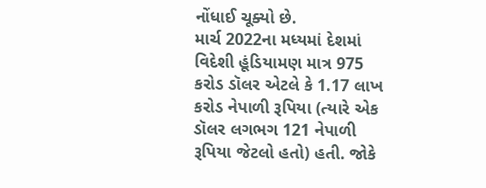નોંધાઈ ચૂક્યો છે.
માર્ચ 2022ના મધ્યમાં દેશમાં વિદેશી હૂંડિયામણ માત્ર 975 કરોડ ડૉલર એટલે કે 1.17 લાખ કરોડ નેપાળી રૂપિયા (ત્યારે એક ડૉલર લગભગ 121 નેપાળી રૂપિયા જેટલો હતો) હતી. જોકે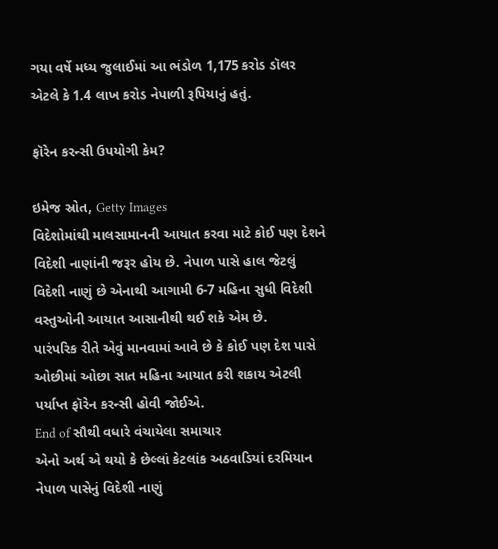ગયા વર્ષે મધ્ય જુલાઈમાં આ ભંડોળ 1,175 કરોડ ડૉલર એટલે કે 1.4 લાખ કરોડ નેપાળી રૂપિયાનું હતું.

ફૉરેન કરન્સી ઉપયોગી કેમ?

ઇમેજ સ્રોત, Getty Images
વિદેશોમાંથી માલસામાનની આયાત કરવા માટે કોઈ પણ દેશને વિદેશી નાણાંની જરૂર હોય છે. નેપાળ પાસે હાલ જેટલું વિદેશી નાણું છે એનાથી આગામી 6-7 મહિના સુધી વિદેશી વસ્તુઓની આયાત આસાનીથી થઈ શકે એમ છે.
પારંપરિક રીતે એવું માનવામાં આવે છે કે કોઈ પણ દેશ પાસે ઓછીમાં ઓછા સાત મહિના આયાત કરી શકાય એટલી પર્યાપ્ત ફૉરેન કરન્સી હોવી જોઈએ.
End of સૌથી વધારે વંચાયેલા સમાચાર
એનો અર્થ એ થયો કે છેલ્લાં કેટલાંક અઠવાડિયાં દરમિયાન નેપાળ પાસેનું વિદેશી નાણું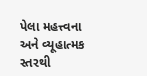પેલા મહત્ત્વના અને વ્યૂહાત્મક સ્તરથી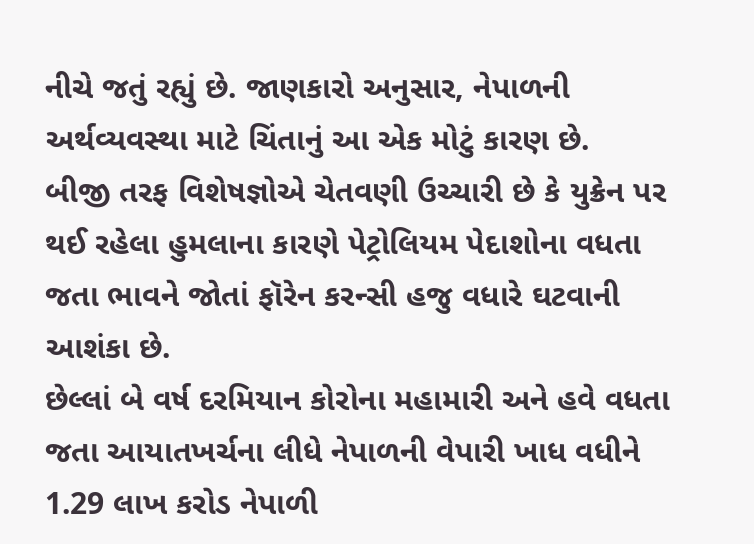નીચે જતું રહ્યું છે. જાણકારો અનુસાર, નેપાળની અર્થવ્યવસ્થા માટે ચિંતાનું આ એક મોટું કારણ છે.
બીજી તરફ વિશેષજ્ઞોએ ચેતવણી ઉચ્ચારી છે કે યુક્રેન પર થઈ રહેલા હુમલાના કારણે પેટ્રોલિયમ પેદાશોના વધતા જતા ભાવને જોતાં ફૉરેન કરન્સી હજુ વધારે ઘટવાની આશંકા છે.
છેલ્લાં બે વર્ષ દરમિયાન કોરોના મહામારી અને હવે વધતા જતા આયાતખર્ચના લીધે નેપાળની વેપારી ખાધ વધીને 1.29 લાખ કરોડ નેપાળી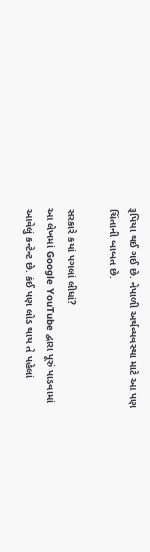રૂપિયા થઈ ગઈ છે. નેપાળી અર્થવ્યવસ્થા માટે આ પણ ચિંતાની બાબત છે.

સરકારે કયાં પગલાં લીધાં?
આ લેખમાં Google YouTube દ્વારા પૂરું પાડવામાં આવેલું કન્ટેન્ટ છે. કંઈ પણ લોડ થાય તે પહેલાં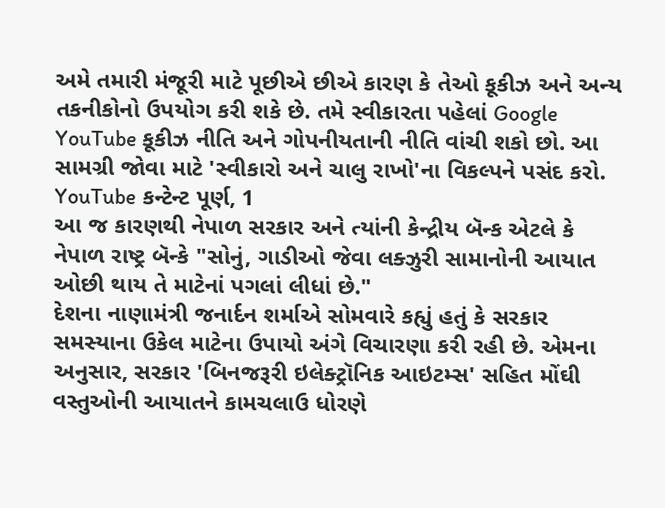અમે તમારી મંજૂરી માટે પૂછીએ છીએ કારણ કે તેઓ કૂકીઝ અને અન્ય તકનીકોનો ઉપયોગ કરી શકે છે. તમે સ્વીકારતા પહેલાં Google YouTube કૂકીઝ નીતિ અને ગોપનીયતાની નીતિ વાંચી શકો છો. આ સામગ્રી જોવા માટે 'સ્વીકારો અને ચાલુ રાખો'ના વિકલ્પને પસંદ કરો.
YouTube કન્ટેન્ટ પૂર્ણ, 1
આ જ કારણથી નેપાળ સરકાર અને ત્યાંની કેન્દ્રીય બૅન્ક એટલે કે નેપાળ રાષ્ટ્ર બૅન્કે "સોનું, ગાડીઓ જેવા લક્ઝુરી સામાનોની આયાત ઓછી થાય તે માટેનાં પગલાં લીધાં છે."
દેશના નાણામંત્રી જનાર્દન શર્માએ સોમવારે કહ્યું હતું કે સરકાર સમસ્યાના ઉકેલ માટેના ઉપાયો અંગે વિચારણા કરી રહી છે. એમના અનુસાર, સરકાર 'બિનજરૂરી ઇલેક્ટ્રૉનિક આઇટમ્સ' સહિત મોંઘી વસ્તુઓની આયાતને કામચલાઉ ધોરણે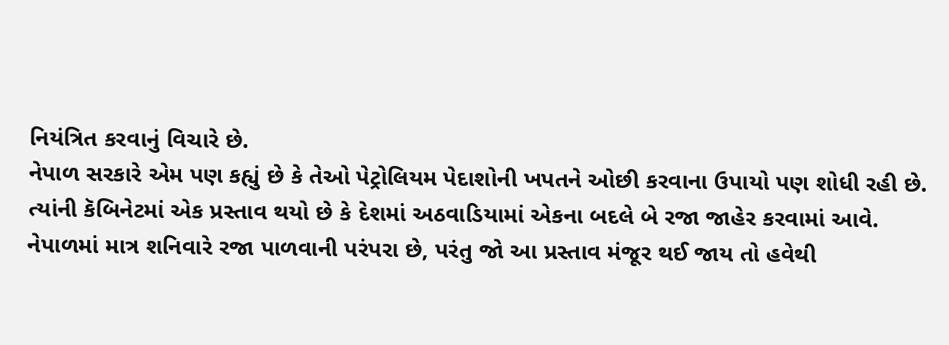નિયંત્રિત કરવાનું વિચારે છે.
નેપાળ સરકારે એમ પણ કહ્યું છે કે તેઓ પેટ્રોલિયમ પેદાશોની ખપતને ઓછી કરવાના ઉપાયો પણ શોધી રહી છે.
ત્યાંની કૅબિનેટમાં એક પ્રસ્તાવ થયો છે કે દેશમાં અઠવાડિયામાં એકના બદલે બે રજા જાહેર કરવામાં આવે. નેપાળમાં માત્ર શનિવારે રજા પાળવાની પરંપરા છે, પરંતુ જો આ પ્રસ્તાવ મંજૂર થઈ જાય તો હવેથી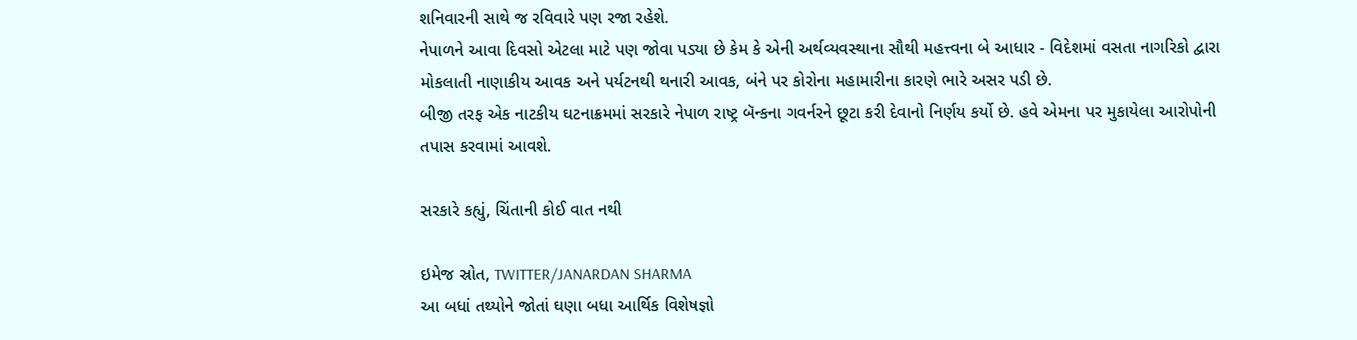શનિવારની સાથે જ રવિવારે પણ રજા રહેશે.
નેપાળને આવા દિવસો એટલા માટે પણ જોવા પડ્યા છે કેમ કે એની અર્થવ્યવસ્થાના સૌથી મહત્ત્વના બે આધાર - વિદેશમાં વસતા નાગરિકો દ્વારા મોકલાતી નાણાકીય આવક અને પર્યટનથી થનારી આવક, બંને પર કોરોના મહામારીના કારણે ભારે અસર પડી છે.
બીજી તરફ એક નાટકીય ઘટનાક્રમમાં સરકારે નેપાળ રાષ્ટ્ર બૅન્કના ગવર્નરને છૂટા કરી દેવાનો નિર્ણય કર્યો છે. હવે એમના પર મુકાયેલા આરોપોની તપાસ કરવામાં આવશે.

સરકારે કહ્યું, ચિંતાની કોઈ વાત નથી

ઇમેજ સ્રોત, TWITTER/JANARDAN SHARMA
આ બધાં તથ્યોને જોતાં ઘણા બધા આર્થિક વિશેષજ્ઞો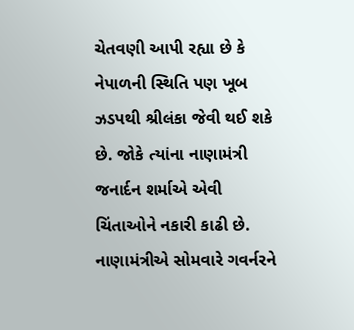ચેતવણી આપી રહ્યા છે કે નેપાળની સ્થિતિ પણ ખૂબ ઝડપથી શ્રીલંકા જેવી થઈ શકે છે. જોકે ત્યાંના નાણામંત્રી જનાર્દન શર્માએ એવી ચિંતાઓને નકારી કાઢી છે.
નાણામંત્રીએ સોમવારે ગવર્નરને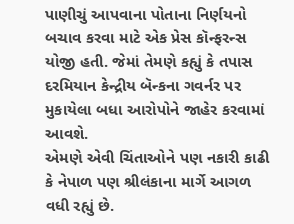પાણીચું આપવાના પોતાના નિર્ણયનો બચાવ કરવા માટે એક પ્રેસ કૉન્ફરન્સ યોજી હતી. જેમાં તેમણે કહ્યું કે તપાસ દરમિયાન કેન્દ્રીય બૅન્કના ગવર્નર પર મુકાયેલા બધા આરોપોને જાહેર કરવામાં આવશે.
એમણે એવી ચિંતાઓને પણ નકારી કાઢી કે નેપાળ પણ શ્રીલંકાના માર્ગે આગળ વધી રહ્યું છે.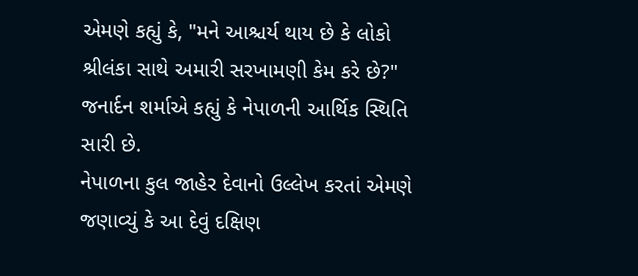એમણે કહ્યું કે, "મને આશ્ચર્ય થાય છે કે લોકો શ્રીલંકા સાથે અમારી સરખામણી કેમ કરે છે?" જનાર્દન શર્માએ કહ્યું કે નેપાળની આર્થિક સ્થિતિ સારી છે.
નેપાળના કુલ જાહેર દેવાનો ઉલ્લેખ કરતાં એમણે જણાવ્યું કે આ દેવું દક્ષિણ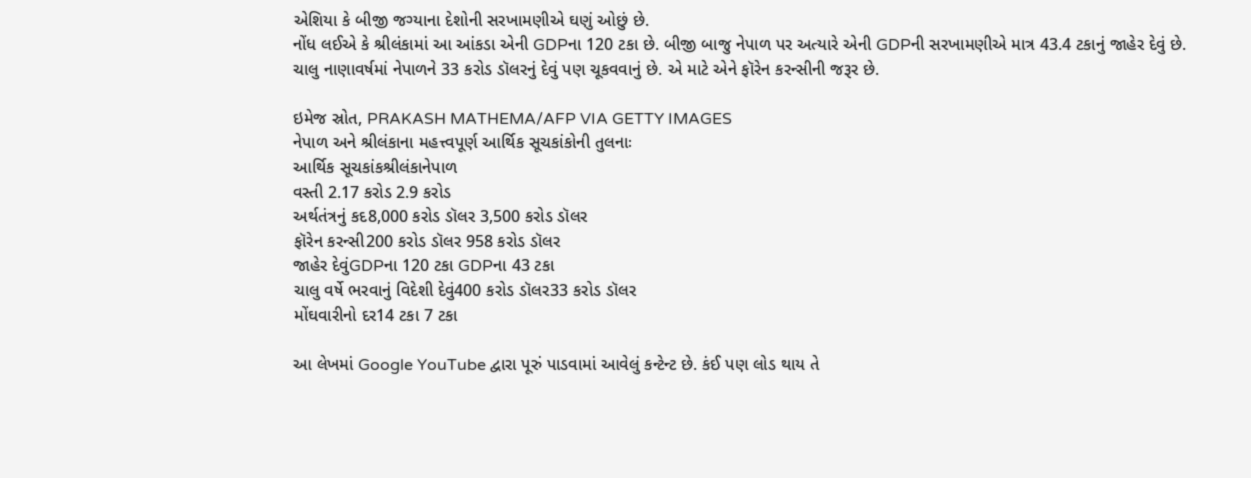એશિયા કે બીજી જગ્યાના દેશોની સરખામણીએ ઘણું ઓછું છે.
નોંધ લઈએ કે શ્રીલંકામાં આ આંકડા એની GDPના 120 ટકા છે. બીજી બાજુ નેપાળ પર અત્યારે એની GDPની સરખામણીએ માત્ર 43.4 ટકાનું જાહેર દેવું છે.
ચાલુ નાણાવર્ષમાં નેપાળને 33 કરોડ ડૉલરનું દેવું પણ ચૂકવવાનું છે. એ માટે એને ફૉરેન કરન્સીની જરૂર છે.

ઇમેજ સ્રોત, PRAKASH MATHEMA/AFP VIA GETTY IMAGES
નેપાળ અને શ્રીલંકાના મહત્ત્વપૂર્ણ આર્થિક સૂચકાંકોની તુલનાઃ
આર્થિક સૂચકાંકશ્રીલંકાનેપાળ
વસ્તી 2.17 કરોડ 2.9 કરોડ
અર્થતંત્રનું કદ8,000 કરોડ ડૉલર 3,500 કરોડ ડૉલર
ફૉરેન કરન્સી200 કરોડ ડૉલર 958 કરોડ ડૉલર
જાહેર દેવુંGDPના 120 ટકા GDPના 43 ટકા
ચાલુ વર્ષે ભરવાનું વિદેશી દેવું400 કરોડ ડૉલર33 કરોડ ડૉલર
મોંઘવારીનો દર14 ટકા 7 ટકા

આ લેખમાં Google YouTube દ્વારા પૂરું પાડવામાં આવેલું કન્ટેન્ટ છે. કંઈ પણ લોડ થાય તે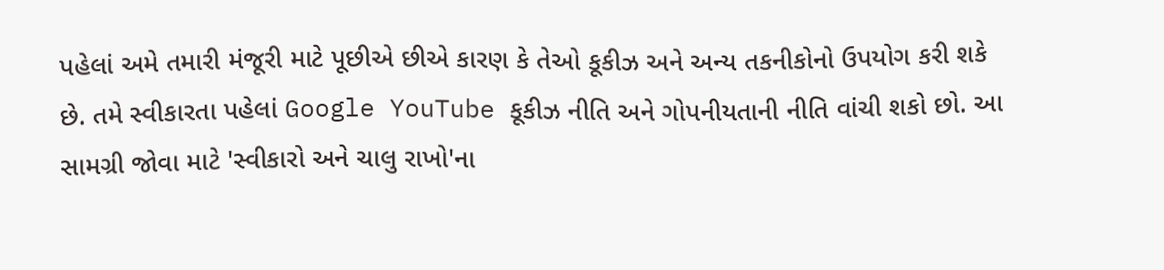પહેલાં અમે તમારી મંજૂરી માટે પૂછીએ છીએ કારણ કે તેઓ કૂકીઝ અને અન્ય તકનીકોનો ઉપયોગ કરી શકે છે. તમે સ્વીકારતા પહેલાં Google YouTube કૂકીઝ નીતિ અને ગોપનીયતાની નીતિ વાંચી શકો છો. આ સામગ્રી જોવા માટે 'સ્વીકારો અને ચાલુ રાખો'ના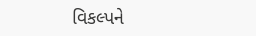વિકલ્પને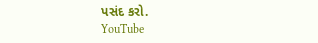પસંદ કરો.
YouTube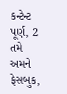કન્ટેન્ટ પૂર્ણ, 2
તમે અમને ફેસબુક,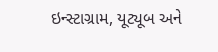ઇન્સ્ટાગ્રામ, યૂટ્યૂબ અને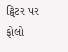ટ્વિટર પર ફોલો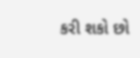કરી શકો છો